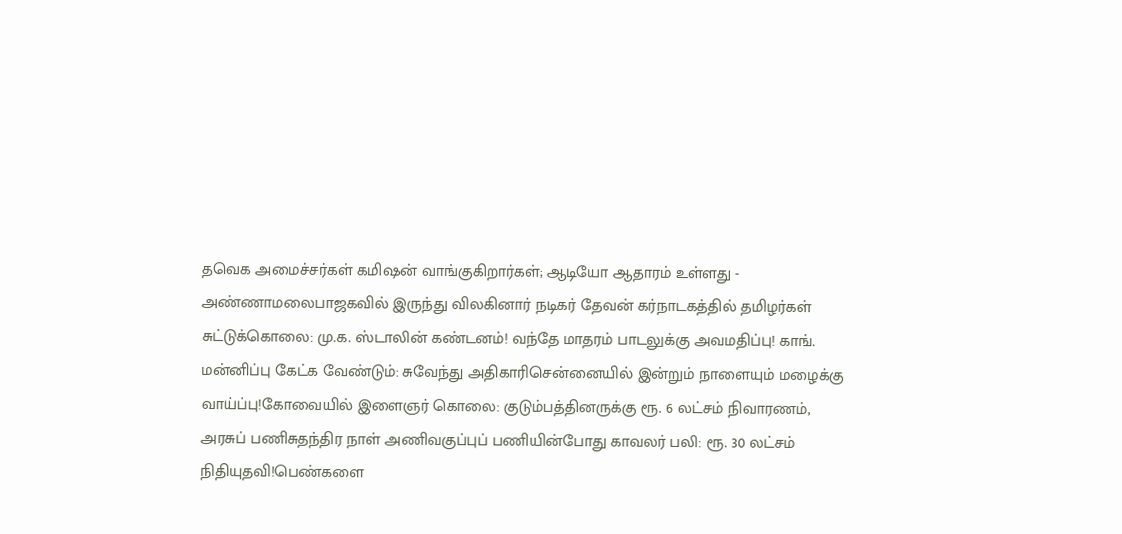தவெக அமைச்சர்கள் கமிஷன் வாங்குகிறார்கள்; ஆடியோ ஆதாரம் உள்ளது - அண்ணாமலைபாஜகவில் இருந்து விலகினார் நடிகர் தேவன் கர்நாடகத்தில் தமிழர்கள் சுட்டுக்கொலை: மு.க. ஸ்டாலின் கண்டனம்! வந்தே மாதரம் பாடலுக்கு அவமதிப்பு! காங். மன்னிப்பு கேட்க வேண்டும்: சுவேந்து அதிகாரிசென்னையில் இன்றும் நாளையும் மழைக்கு வாய்ப்பு!கோவையில் இளைஞர் கொலை: குடும்பத்தினருக்கு ரூ. 6 லட்சம் நிவாரணம், அரசுப் பணிசுதந்திர நாள் அணிவகுப்புப் பணியின்போது காவலர் பலி: ரூ. 30 லட்சம் நிதியுதவி!பெண்களை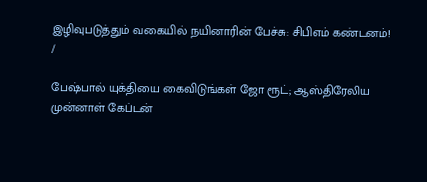இழிவுபடுத்தும் வகையில் நயினாரின் பேச்சு: சிபிஎம் கண்டனம்!
/

பேஷ்பால் யுக்தியை கைவிடுங்கள் ஜோ ரூட்; ஆஸ்திரேலிய முன்னாள் கேப்டன்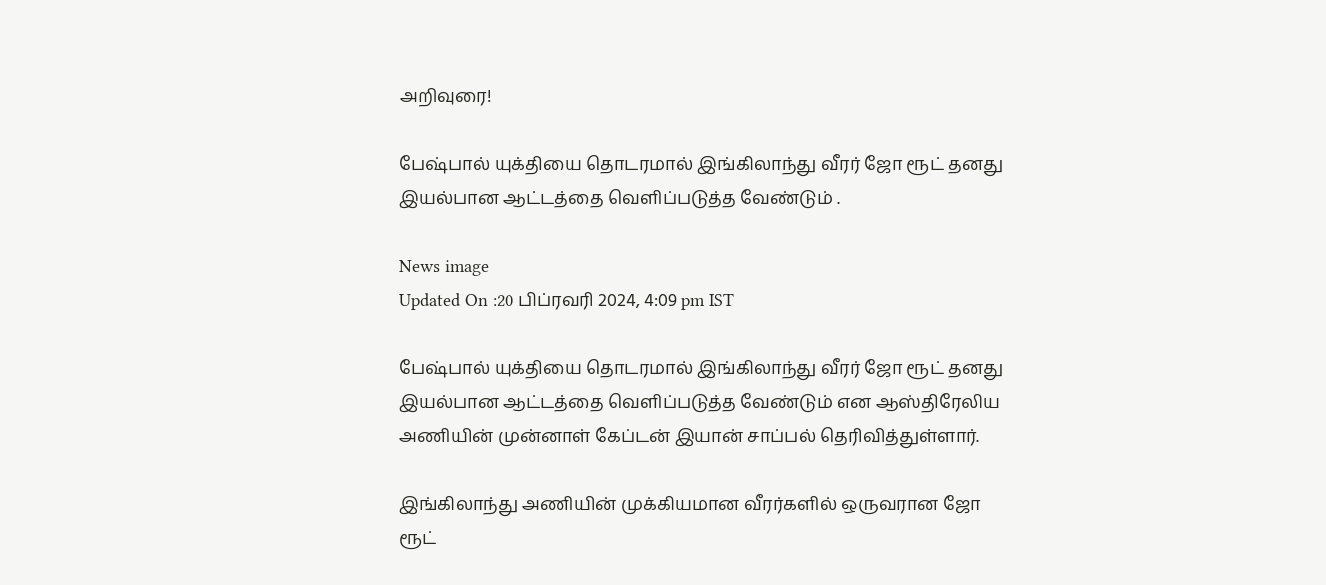அறிவுரை!

பேஷ்பால் யுக்தியை தொடரமால் இங்கிலாந்து வீரர் ஜோ ரூட் தனது இயல்பான ஆட்டத்தை வெளிப்படுத்த வேண்டும் .

News image
Updated On :20 பிப்ரவரி 2024, 4:09 pm IST

பேஷ்பால் யுக்தியை தொடரமால் இங்கிலாந்து வீரர் ஜோ ரூட் தனது இயல்பான ஆட்டத்தை வெளிப்படுத்த வேண்டும் என ஆஸ்திரேலிய அணியின் முன்னாள் கேப்டன் இயான் சாப்பல் தெரிவித்துள்ளார்.

இங்கிலாந்து அணியின் முக்கியமான வீரர்களில் ஒருவரான ஜோ ரூட்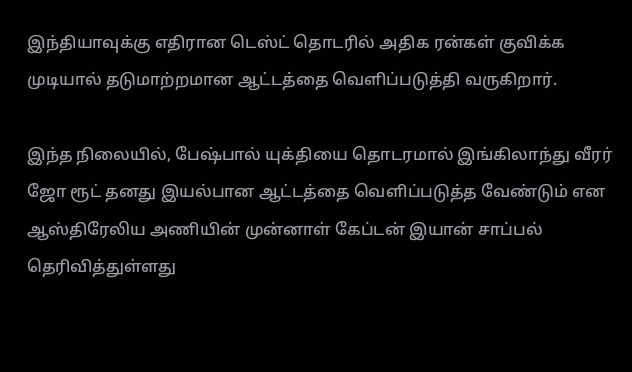இந்தியாவுக்கு எதிரான டெஸ்ட் தொடரில் அதிக ரன்கள் குவிக்க முடியால் தடுமாற்றமான ஆட்டத்தை வெளிப்படுத்தி வருகிறார்.

இந்த நிலையில், பேஷ்பால் யுக்தியை தொடரமால் இங்கிலாந்து வீரர் ஜோ ரூட் தனது இயல்பான ஆட்டத்தை வெளிப்படுத்த வேண்டும் என ஆஸ்திரேலிய அணியின் முன்னாள் கேப்டன் இயான் சாப்பல் தெரிவித்துள்ளது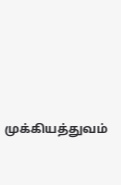முக்கியத்துவம்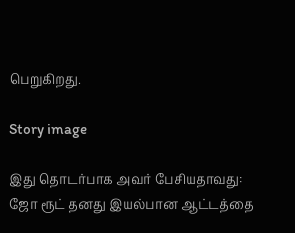பெறுகிறது.

Story image

இது தொடர்பாக அவர் பேசியதாவது: ஜோ ரூட் தனது இயல்பான ஆட்டத்தை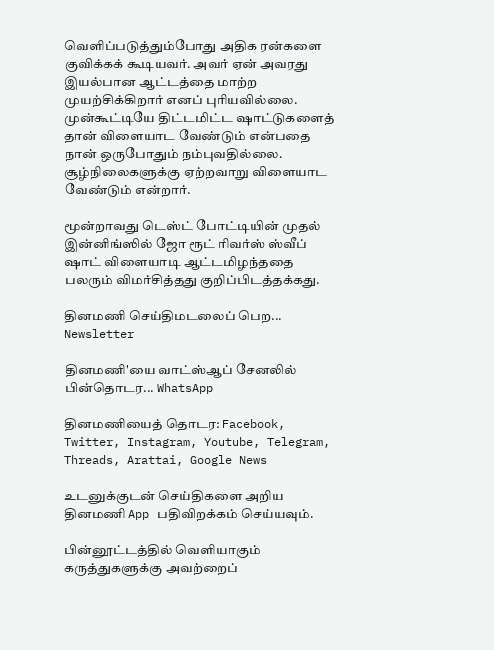வெளிப்படுத்தும்போது அதிக ரன்களை குவிக்கக் கூடியவர். அவர் ஏன் அவரது இயல்பான ஆட்டத்தை மாற்ற முயற்சிக்கிறார் எனப் புரியவில்லை. முன்கூட்டியே திட்டமிட்ட ஷாட்டுகளைத் தான் விளையாட வேண்டும் என்பதை நான் ஒருபோதும் நம்புவதில்லை. சூழ்நிலைகளுக்கு ஏற்றவாறு விளையாட வேண்டும் என்றார்.

மூன்றாவது டெஸ்ட் போட்டியின் முதல் இன்னிங்ஸில் ஜோ ரூட் ரிவர்ஸ் ஸ்வீப் ஷாட் விளையாடி ஆட்டமிழந்ததை பலரும் விமர்சித்தது குறிப்பிடத்தக்கது.

தினமணி செய்திமடலைப் பெற... Newsletter

தினமணி'யை வாட்ஸ்ஆப் சேனலில் பின்தொடர... WhatsApp

தினமணியைத் தொடர: Facebook, Twitter, Instagram, Youtube, Telegram, Threads, Arattai, Google News

உடனுக்குடன் செய்திகளை அறிய தினமணி App பதிவிறக்கம் செய்யவும்.

பின்னூட்டத்தில் வெளியாகும் கருத்துகளுக்கு அவற்றைப்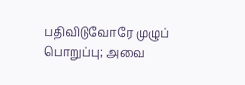பதிவிடுவோரே முழுப் பொறுப்பு; அவை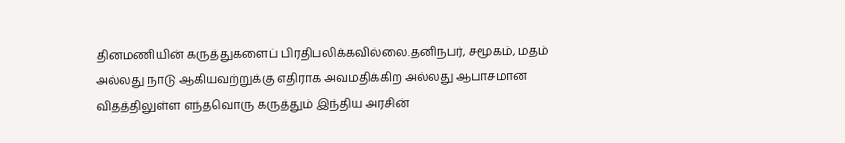தினமணியின் கருத்துகளைப் பிரதிபலிக்கவில்லை.தனிநபர், சமூகம், மதம் அல்லது நாடு ஆகியவற்றுக்கு எதிராக அவமதிக்கிற அல்லது ஆபாசமான விதத்திலுள்ள எந்தவொரு கருத்தும் இந்திய அரசின்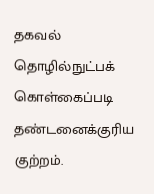தகவல் தொழில்நுட்பக் கொள்கைப்படி தண்டனைக்குரிய குற்றம்.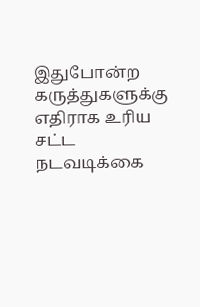இதுபோன்ற கருத்துகளுக்கு எதிராக உரிய சட்ட நடவடிக்கை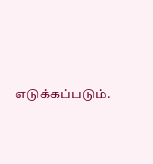எடுக்கப்படும்.